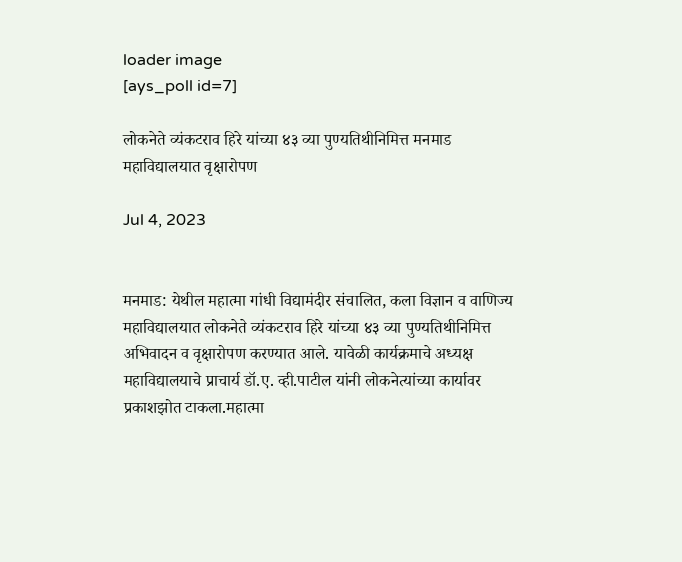loader image
[ays_poll id=7]

लोकनेते व्यंकटराव हिरे यांच्या ४३ व्या पुण्यतिथीनिमित्त मनमाड महाविद्यालयात वृक्षारोपण

Jul 4, 2023


मनमाड: येथील महात्मा गांधी विद्यामंदीर संचालित, कला विज्ञान व वाणिज्य महाविद्यालयात लोकनेते व्यंकटराव हिरे यांच्या ४३ व्या पुण्यतिथीनिमित्त अभिवादन व वृक्षारोपण करण्यात आले. यावेळी कार्यक्रमाचे अध्यक्ष महाविद्यालयाचे प्राचार्य डॉ.ए. व्ही.पाटील यांनी लोकनेत्यांच्या कार्यावर प्रकाशझोत टाकला.महात्मा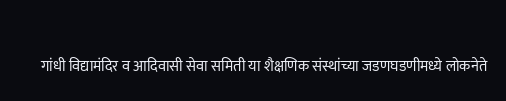गांधी विद्यामंदिर व आदिवासी सेवा समिती या शैक्षणिक संस्थांच्या जडणघडणीमध्ये लोकनेते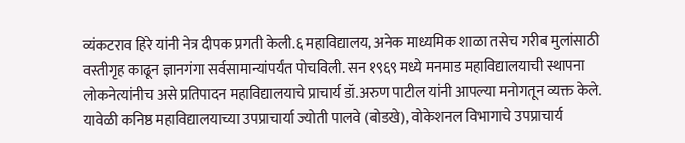व्यंकटराव हिरे यांनी नेत्र दीपक प्रगती केली.६ महाविद्यालय, अनेक माध्यमिक शाळा तसेच गरीब मुलांसाठी वस्तीगृह काढून ज्ञानगंगा सर्वसामान्यांपर्यंत पोचविली. सन १९६९ मध्ये मनमाड महाविद्यालयाची स्थापना लोकनेत्यांनीच असे प्रतिपादन महाविद्यालयाचे प्राचार्य डॉ.अरुण पाटील यांनी आपल्या मनोगतून व्यक्त केले. यावेळी कनिष्ठ महाविद्यालयाच्या उपप्राचार्या ज्योती पालवे (बोडखे), वोकेशनल विभागाचे उपप्राचार्य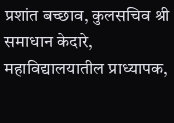प्रशांत बच्छाव, कुलसचिव श्री समाधान केदारे, महाविद्यालयातील प्राध्यापक,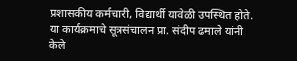प्रशासकीय कर्मचारी, विद्यार्थी यावेळी उपस्थित होते. या कार्यक्रमाचे सूत्रसंचालन प्रा. संदीप ढमाले यांनी केले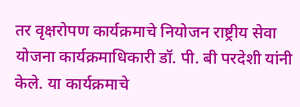तर वृक्षरोपण कार्यक्रमाचे नियोजन राष्ट्रीय सेवा योजना कार्यक्रमाधिकारी डॉ. पी. बी परदेशी यांनी केले. या कार्यक्रमाचे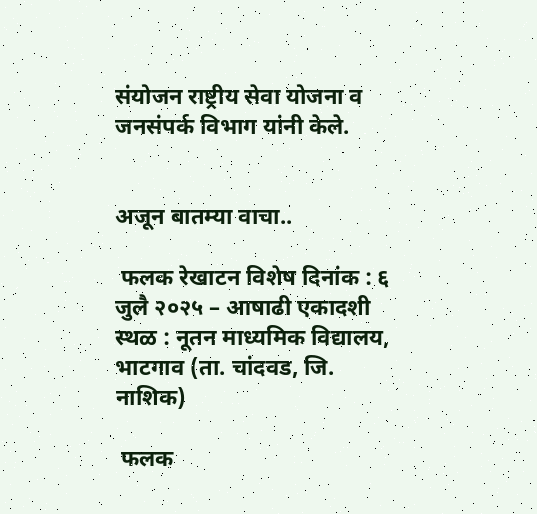संयोजन राष्ट्रीय सेवा योजना व जनसंपर्क विभाग यांनी केले.


अजून बातम्या वाचा..

 फलक रेखाटन विशेष दिनांक : ६ जुलै २०२५ – आषाढी एकादशी स्थळ : नूतन माध्यमिक विद्यालय, भाटगाव (ता. चांदवड, जि. नाशिक)

 फलक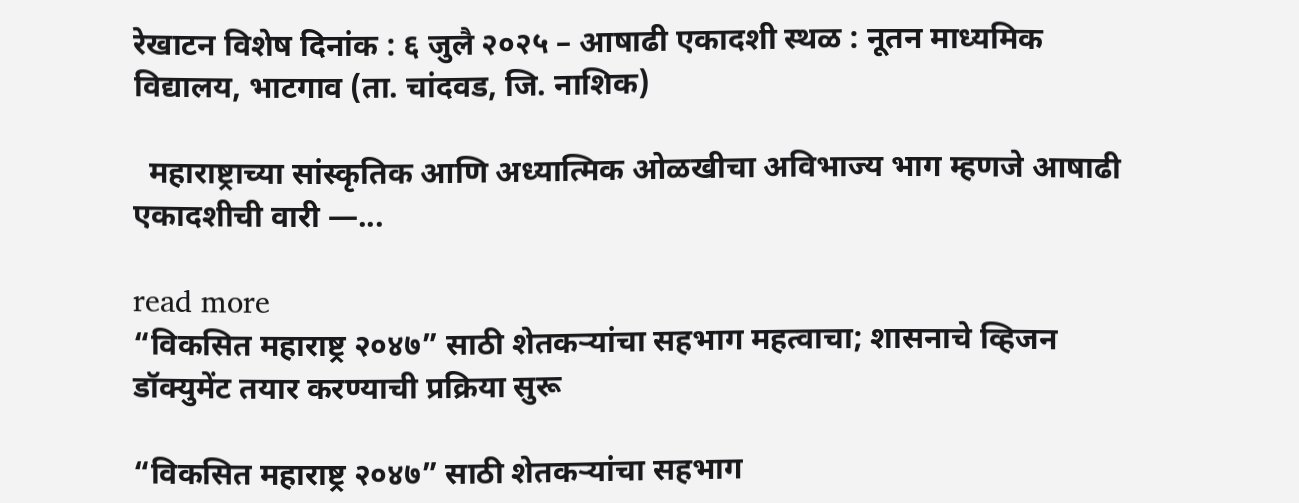रेखाटन विशेष दिनांक : ६ जुलै २०२५ – आषाढी एकादशी स्थळ : नूतन माध्यमिक विद्यालय, भाटगाव (ता. चांदवड, जि. नाशिक)

  महाराष्ट्राच्या सांस्कृतिक आणि अध्यात्मिक ओळखीचा अविभाज्य भाग म्हणजे आषाढी एकादशीची वारी —...

read more
“विकसित महाराष्ट्र २०४७” साठी शेतकऱ्यांचा सहभाग महत्वाचा; शासनाचे व्हिजन डॉक्युमेंट तयार करण्याची प्रक्रिया सुरू

“विकसित महाराष्ट्र २०४७” साठी शेतकऱ्यांचा सहभाग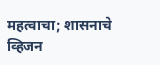महत्वाचा; शासनाचे व्हिजन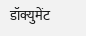डॉक्युमेंट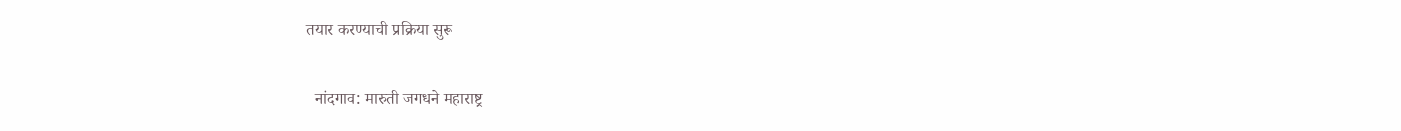तयार करण्याची प्रक्रिया सुरू

  नांदगाव: मारुती जगधने महाराष्ट्र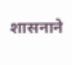शासनाने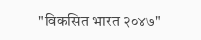"विकसित भारत २०४७"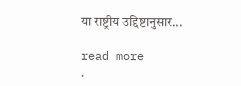या राष्ट्रीय उद्दिष्टानुसार...

read more
.